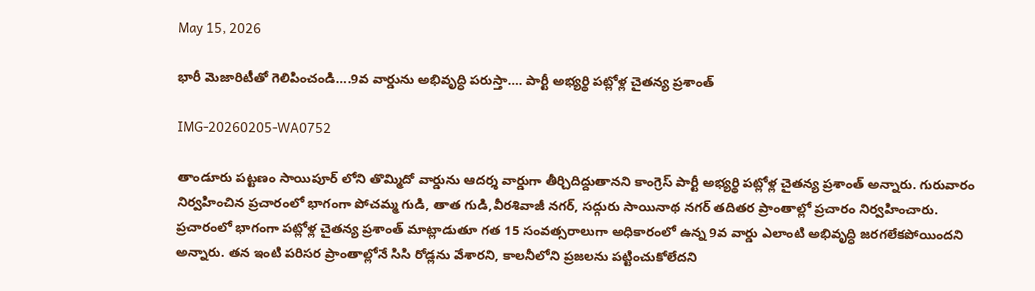May 15, 2026

భారీ మెజారిటీతో గెలిపించండి….9వ వార్డును అభివృద్ధి పరుస్తా…. పార్టీ అభ్యర్థి పట్లోళ్ల చైతన్య ప్రశాంత్

IMG-20260205-WA0752

తాండూరు పట్టణం సాయిపూర్ లోని తొమ్మిదో వార్డును ఆదర్శ వార్డుగా తీర్చిదిద్దుతానని కాంగ్రెస్ పార్టీ అభ్యర్థి పట్లోళ్ల చైతన్య ప్రశాంత్ అన్నారు. గురువారం నిర్వహించిన ప్రచారంలో భాగంగా పోచమ్మ గుడి, తాత గుడి,వీరశివాజీ నగర్, సద్గురు సాయినాథ నగర్ తదితర ప్రాంతాల్లో ప్రచారం నిర్వహించారు. ప్రచారంలో భాగంగా పట్లోళ్ల చైతన్య ప్రశాంత్ మాట్లాడుతూ గత 15 సంవత్సరాలుగా అధికారంలో ఉన్న 9వ వార్డు ఎలాంటి అభివృద్ధి జరగలేకపోయిందని అన్నారు. తన ఇంటి పరిసర ప్రాంతాల్లోనే సిసి రోడ్లను వేశారని, కాలనీలోని ప్రజలను పట్టించుకోలేదని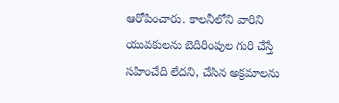ఆరోపించారు. కాలనీలోని వారిని యువకులను బెదిరింపుల గురి చేస్తే సహించేది లేదని, చేసిన అక్రమాలను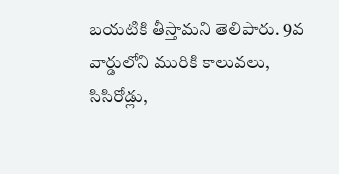బయటికి తీస్తామని తెలిపారు. 9వ వార్డులోని మురికి కాలువలు, సిసిరోడ్లు,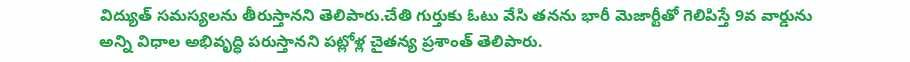విద్యుత్ సమస్యలను తీరుస్తానని తెలిపారు.చేతి గుర్తుకు ఓటు వేసి తనను భారీ మెజార్టీతో గెలిపిస్తే 9వ వార్డును అన్ని విధాల అభివృద్ధి పరుస్తానని పట్లోళ్ల చైతన్య ప్రశాంత్ తెలిపారు.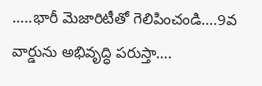…..భారీ మెజారిటీతో గెలిపించండి….9వ వార్డును అభివృద్ధి పరుస్తా….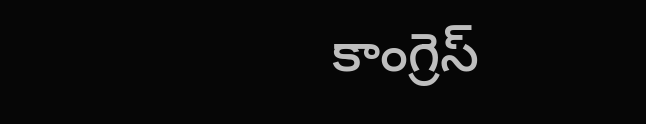కాంగ్రెస్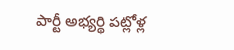పార్టీ అభ్యర్థి పట్లోళ్ల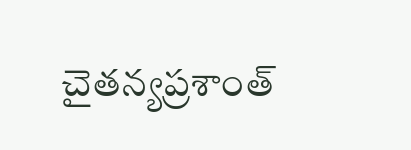చైతన్యప్రశాంత్